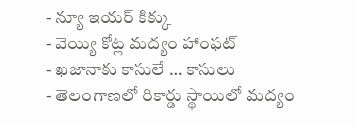- న్యూ ఇయర్ కిక్కు
- వెయ్యి కోట్ల మద్యం హాంఫట్
- ఖజానాకు కాసులే … కాసులు
- తెలంగాణలో రికార్డు స్థాయిలో మద్యం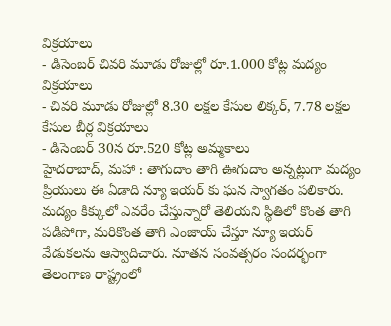విక్రయాలు
- డిసెంబర్ చివరి మూడు రోజుల్లో రూ.1.000 కోట్ల మద్యం విక్రయాలు
- చివరి మూడు రోజుల్లో 8.30 లక్షల కేసుల లిక్కర్, 7.78 లక్షల కేసుల బీర్ల విక్రయాలు
- డిసెంబర్ 30న రూ.520 కోట్ల అమ్మకాలు
హైదరాబాద్, మహా : తాగుదాం తాగి ఊగుదాం అన్నట్లుగా మద్యం ప్రియులు ఈ ఏడాది న్యూ ఇయర్ కు ఘన స్వాగతం పలికారు. మద్యం కిక్కులో ఎవరేం చేస్తున్నారో తెలియని స్థితిలో కొంత తాగి పడిపోగా, మరికొంత తాగి ఎంజాయ్ చేస్తూ న్యూ ఇయర్ వేడుకలను ఆస్వాదిచారు. నూతన సంవత్సరం సందర్భంగా తెలంగాణ రాష్ట్రంలో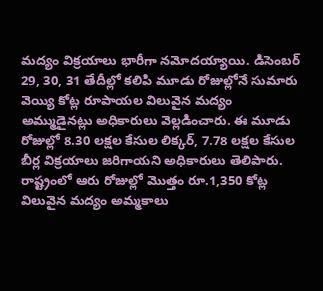మద్యం విక్రయాలు భారీగా నమోదయ్యాయి. డిసెంబర్ 29, 30, 31 తేదీల్లో కలిపి మూడు రోజుల్లోనే సుమారు వెయ్యి కోట్ల రూపాయల విలువైన మద్యం అమ్ముడైనట్లు అధికారులు వెల్లడించారు. ఈ మూడు రోజుల్లో 8.30 లక్షల కేసుల లిక్కర్, 7.78 లక్షల కేసుల బీర్ల విక్రయాలు జరిగాయని అధికారులు తెలిపారు. రాష్ట్రంలో ఆరు రోజుల్లో మొత్తం రూ.1,350 కోట్ల విలువైన మద్యం అమ్మకాలు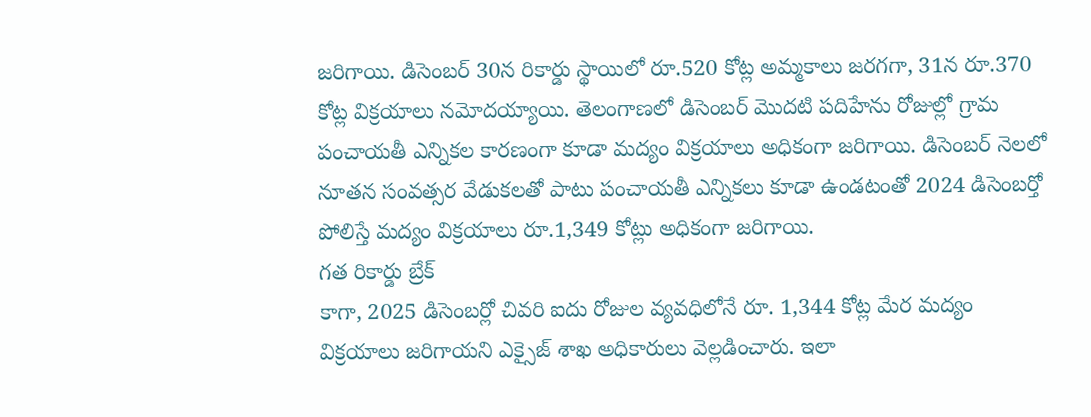జరిగాయి. డిసెంబర్ 30న రికార్డు స్థాయిలో రూ.520 కోట్ల అమ్మకాలు జరగగా, 31న రూ.370 కోట్ల విక్రయాలు నమోదయ్యాయి. తెలంగాణలో డిసెంబర్ మొదటి పదిహేను రోజుల్లో గ్రామ పంచాయతీ ఎన్నికల కారణంగా కూడా మద్యం విక్రయాలు అధికంగా జరిగాయి. డిసెంబర్ నెలలో నూతన సంవత్సర వేడుకలతో పాటు పంచాయతీ ఎన్నికలు కూడా ఉండటంతో 2024 డిసెంబర్తో పోలిస్తే మద్యం విక్రయాలు రూ.1,349 కోట్లు అధికంగా జరిగాయి.
గత రికార్డు బ్రేక్
కాగా, 2025 డిసెంబర్లో చివరి ఐదు రోజుల వ్యవధిలోనే రూ. 1,344 కోట్ల మేర మద్యం విక్రయాలు జరిగాయని ఎక్సైజ్ శాఖ అధికారులు వెల్లడించారు. ఇలా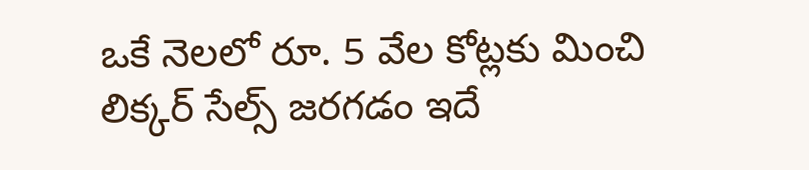ఒకే నెలలో రూ. 5 వేల కోట్లకు మించి లిక్కర్ సేల్స్ జరగడం ఇదే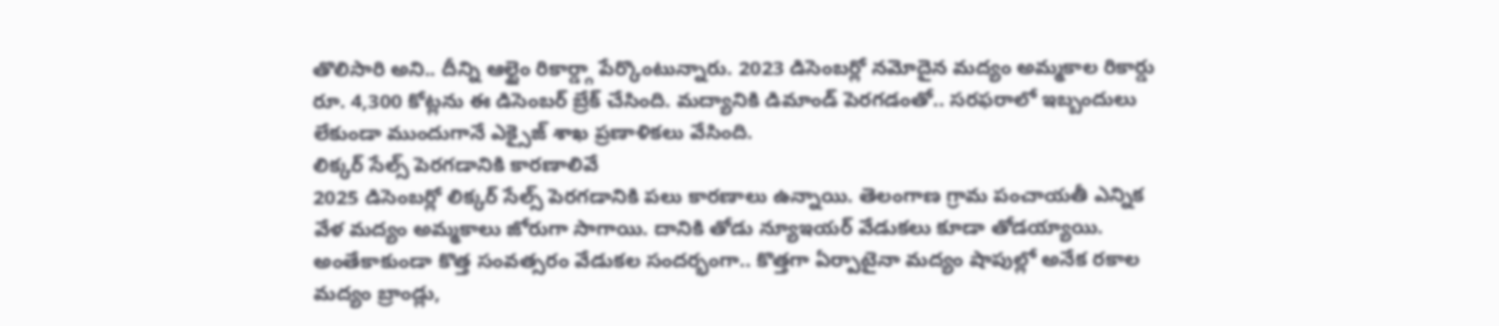తొలిసారి అని.. దీన్ని ఆల్టైం రికార్డ్గా పేర్కొంటున్నారు. 2023 డిసెంబర్లో నమోదైన మద్యం అమ్మకాల రికార్డు రూ. 4,300 కోట్లను ఈ డిసెంబర్ బ్రేక్ చేసింది. మద్యానికి డిమాండ్ పెరగడంతో.. సరఫరాలో ఇబ్బందులు లేకుండా ముందుగానే ఎక్సైజ్ శాఖ ప్రణాళికలు వేసింది.
లిక్కర్ సేల్స్ పెరగడానికి కారణాలివే
2025 డిసెంబర్లో లిక్కర్ సేల్స్ పెరగడానికి పలు కారణాలు ఉన్నాయి. తెలంగాణ గ్రామ పంచాయతీ ఎన్నిక వేళ మద్యం అమ్మకాలు జోరుగా సాగాయి. దానికి తోడు న్యూఇయర్ వేడుకలు కూడా తోడయ్యాయి. అంతేకాకుండా కొత్త సంవత్సరం వేడుకల సందర్భంగా.. కొత్తగా ఏర్పాటైనా మద్యం షాపుల్లో అనేక రకాల మద్యం బ్రాండ్లు,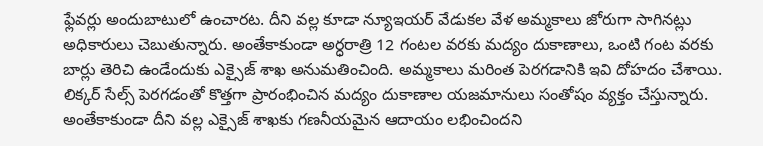ఫ్లేవర్లు అందుబాటులో ఉంచారట. దీని వల్ల కూడా న్యూఇయర్ వేడుకల వేళ అమ్మకాలు జోరుగా సాగినట్లు అధికారులు చెబుతున్నారు. అంతేకాకుండా అర్ధరాత్రి 12 గంటల వరకు మద్యం దుకాణాలు, ఒంటి గంట వరకు బార్లు తెరిచి ఉండేందుకు ఎక్సైజ్ శాఖ అనుమతించింది. అమ్మకాలు మరింత పెరగడానికి ఇవి దోహదం చేశాయి. లిక్కర్ సేల్స్ పెరగడంతో కొత్తగా ప్రారంభించిన మద్యం దుకాణాల యజమానులు సంతోషం వ్యక్తం చేస్తున్నారు. అంతేకాకుండా దీని వల్ల ఎక్సైజ్ శాఖకు గణనీయమైన ఆదాయం లభించిందని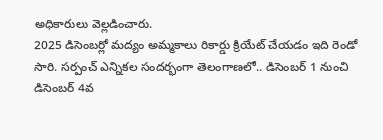అధికారులు వెల్లడించారు.
2025 డిసెంబర్లో మద్యం అమ్మకాలు రికార్డు క్రియేట్ చేయడం ఇది రెండో సారి. సర్పంచ్ ఎన్నికల సందర్భంగా తెలంగాణలో.. డిసెంబర్ 1 నుంచి డిసెంబర్ 4వ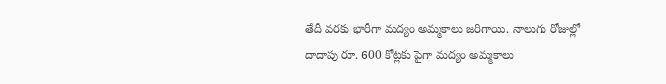తేదీ వరకు భారీగా మద్యం అమ్మకాలు జరిగాయి. నాలుగు రోజుల్లో దాదాపు రూ. 600 కోట్లకు పైగా మద్యం అమ్మకాలు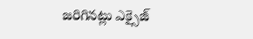జరిగినట్లు ఎక్సైజ్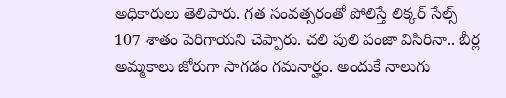అధికారులు తెలిపారు. గత సంవత్సరంతో పోలిస్తే లిక్కర్ సేల్స్ 107 శాతం పెరిగాయని చెప్పారు. చలి పులి పంజా విసిరినా.. బీర్ల అమ్మకాలు జోరుగా సాగడం గమనార్హం. అందుకే నాలుగు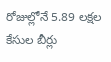రోజుల్లోనే 5.89 లక్షల కేసుల బీర్లు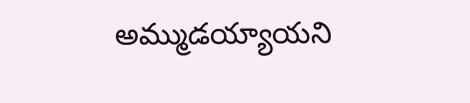అమ్ముడయ్యాయని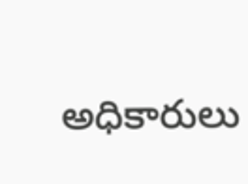అధికారులు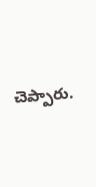చెప్పారు.